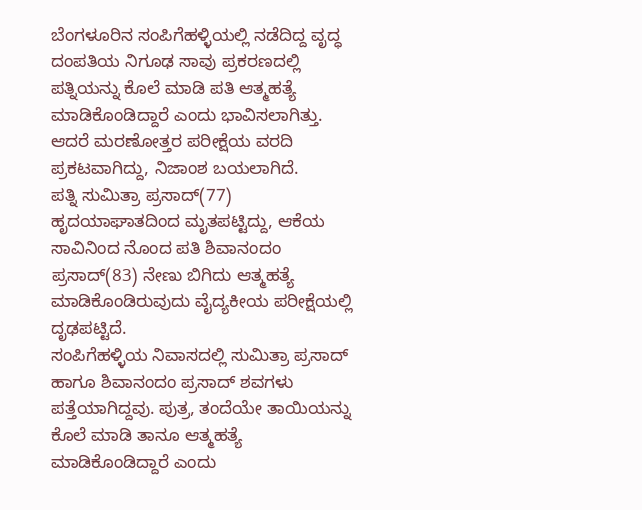ಬೆಂಗಳೂರಿನ ಸಂಪಿಗೆಹಳ್ಳಿಯಲ್ಲಿ ನಡೆದಿದ್ದ ವೃದ್ಧ ದಂಪತಿಯ ನಿಗೂಢ ಸಾವು ಪ್ರಕರಣದಲ್ಲಿ ಪತ್ನಿಯನ್ನು ಕೊಲೆ ಮಾಡಿ ಪತಿ ಆತ್ಮಹತ್ಯೆ ಮಾಡಿಕೊಂಡಿದ್ದಾರೆ ಎಂದು ಭಾವಿಸಲಾಗಿತ್ತು. ಆದರೆ ಮರಣೋತ್ತರ ಪರೀಕ್ಷೆಯ ವರದಿ ಪ್ರಕಟವಾಗಿದ್ದು, ನಿಜಾಂಶ ಬಯಲಾಗಿದೆ.
ಪತ್ನಿ ಸುಮಿತ್ರಾ ಪ್ರಸಾದ್(77) ಹೃದಯಾಘಾತದಿಂದ ಮೃತಪಟ್ಟಿದ್ದು, ಆಕೆಯ ಸಾವಿನಿಂದ ನೊಂದ ಪತಿ ಶಿವಾನಂದಂ ಪ್ರಸಾದ್(83) ನೇಣು ಬಿಗಿದು ಆತ್ಮಹತ್ಯೆ ಮಾಡಿಕೊಂಡಿರುವುದು ವೈದ್ಯಕೀಯ ಪರೀಕ್ಷೆಯಲ್ಲಿ ದೃಢಪಟ್ಟಿದೆ.
ಸಂಪಿಗೆಹಳ್ಳಿಯ ನಿವಾಸದಲ್ಲಿ ಸುಮಿತ್ರಾ ಪ್ರಸಾದ್ ಹಾಗೂ ಶಿವಾನಂದಂ ಪ್ರಸಾದ್ ಶವಗಳು ಪತ್ತೆಯಾಗಿದ್ದವು. ಪುತ್ರ, ತಂದೆಯೇ ತಾಯಿಯನ್ನು ಕೊಲೆ ಮಾಡಿ ತಾನೂ ಆತ್ಮಹತ್ಯೆ ಮಾಡಿಕೊಂಡಿದ್ದಾರೆ ಎಂದು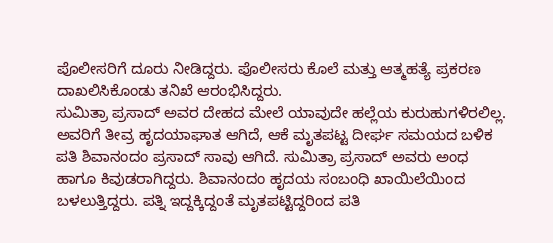ಪೊಲೀಸರಿಗೆ ದೂರು ನೀಡಿದ್ದರು. ಪೊಲೀಸರು ಕೊಲೆ ಮತ್ತು ಆತ್ಮಹತ್ಯೆ ಪ್ರಕರಣ ದಾಖಲಿಸಿಕೊಂಡು ತನಿಖೆ ಆರಂಭಿಸಿದ್ದರು.
ಸುಮಿತ್ರಾ ಪ್ರಸಾದ್ ಅವರ ದೇಹದ ಮೇಲೆ ಯಾವುದೇ ಹಲ್ಲೆಯ ಕುರುಹುಗಳಿರಲಿಲ್ಲ. ಅವರಿಗೆ ತೀವ್ರ ಹೃದಯಾಘಾತ ಆಗಿದೆ, ಆಕೆ ಮೃತಪಟ್ಟ ದೀರ್ಘ ಸಮಯದ ಬಳಿಕ ಪತಿ ಶಿವಾನಂದಂ ಪ್ರಸಾದ್ ಸಾವು ಆಗಿದೆ. ಸುಮಿತ್ರಾ ಪ್ರಸಾದ್ ಅವರು ಅಂಧ ಹಾಗೂ ಕಿವುಡರಾಗಿದ್ದರು. ಶಿವಾನಂದಂ ಹೃದಯ ಸಂಬಂಧಿ ಖಾಯಿಲೆಯಿಂದ ಬಳಲುತ್ತಿದ್ದರು. ಪತ್ನಿ ಇದ್ದಕ್ಕಿದ್ದಂತೆ ಮೃತಪಟ್ಟಿದ್ದರಿಂದ ಪತಿ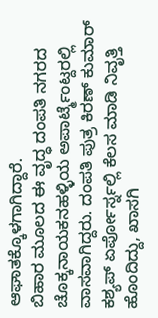ಆಘಾತಕ್ಕೊಳಗಾಗಿದ್ದಾರೆ.
ಬಿಹಾರ ಮೂಲದ ಈ ವೃದ್ಧ ದಂಪತಿ ನಗರದ ಚೊಕ್ಕನಾಯಕನಹಳ್ಳಿಯ ಅಪಾರ್ಟ್ಮೆಂಟ್ದರಲ್ಲಿ ವಾಸವಾಗಿದ್ದರು. ದಂಪತಿ ಪುತ್ರ ಕಿರಣ್ ಕುಮಾರ್ ಕಶ್ಯಪ್ ಏರ್ಪೋರ್ಸ್ನಲ್ಲಿ ಕೆಲಸ ಮಾಡಿ ನಿವೃತ್ತಿ ಹೊಂದಿದ್ದು, ಖಾಸಗಿ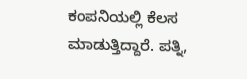ಕಂಪನಿಯಲ್ಲಿ ಕೆಲಸ ಮಾಡುತ್ತಿದ್ದಾರೆ. ಪತ್ನಿ,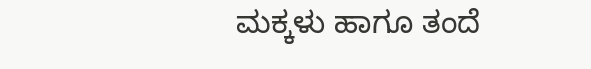ಮಕ್ಕಳು ಹಾಗೂ ತಂದೆ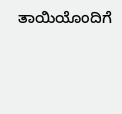ತಾಯಿಯೊಂದಿಗೆ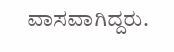ವಾಸವಾಗಿದ್ದರು.